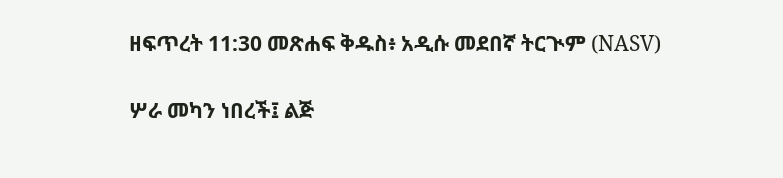ዘፍጥረት 11:30 መጽሐፍ ቅዱስ፥ አዲሱ መደበኛ ትርጒም (NASV)

ሦራ መካን ነበረች፤ ልጅ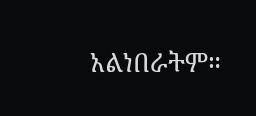አልነበራትም።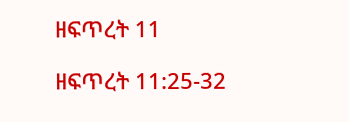ዘፍጥረት 11

ዘፍጥረት 11:25-32